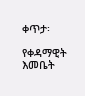ቀጥታ፡

የቀዳማዊት እመቤት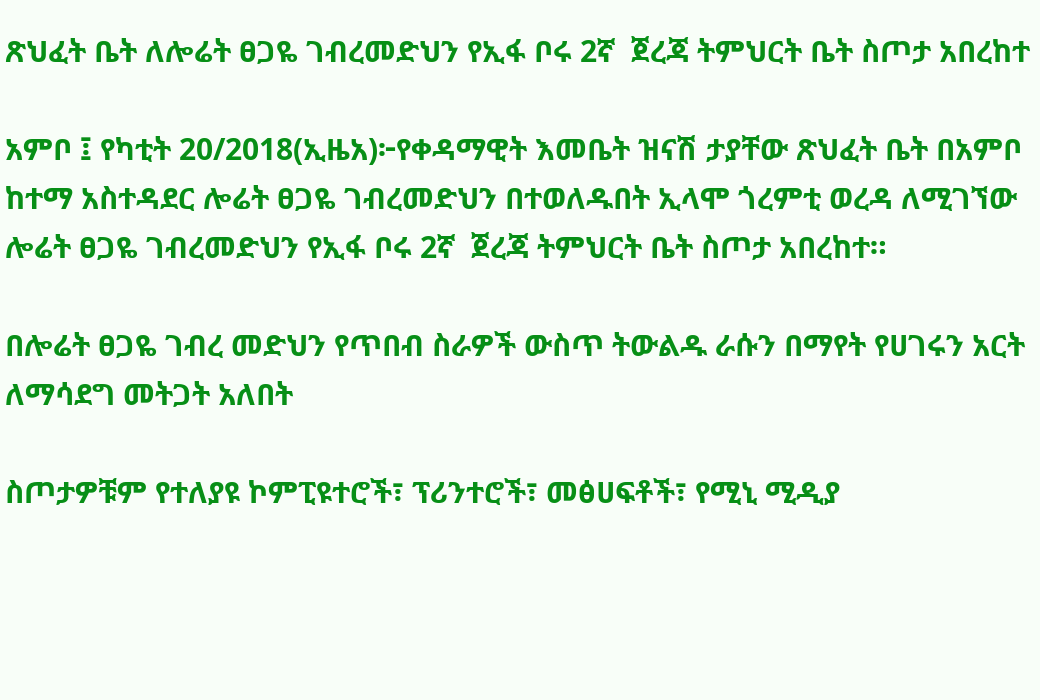ጽህፈት ቤት ለሎሬት ፀጋዬ ገብረመድህን የኢፋ ቦሩ 2ኛ  ጀረጃ ትምህርት ቤት ስጦታ አበረከተ

አምቦ ፤ የካቲት 20/2018(ኢዜአ)፦የቀዳማዊት እመቤት ዝናሽ ታያቸው ጽህፈት ቤት በአምቦ ከተማ አስተዳደር ሎሬት ፀጋዬ ገብረመድህን በተወለዱበት ኢላሞ ጎረምቲ ወረዳ ለሚገኘው ሎሬት ፀጋዬ ገብረመድህን የኢፋ ቦሩ 2ኛ  ጀረጃ ትምህርት ቤት ስጦታ አበረከተ።

በሎሬት ፀጋዬ ገብረ መድህን የጥበብ ስራዎች ውስጥ ትውልዱ ራሱን በማየት የሀገሩን አርት ለማሳደግ መትጋት አለበት

ስጦታዎቹም የተለያዩ ኮምፒዩተሮች፣ ፕሪንተሮች፣ መፅሀፍቶች፣ የሚኒ ሚዲያ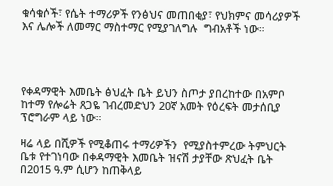ቁሳቁሶች፣ የሴት ተማሪዎች የንፅህና መጠበቂያ፣ የህክምና መሳሪያዎች እና ሌሎች ለመማር ማስተማር የሚያገለግሉ  ግብአቶች ነው።




የቀዳማዊት እመቤት ፅህፈት ቤት ይህን ስጦታ ያበረከተው በአምቦ ከተማ የሎሬት ጸጋዬ ገብረመድህን 20ኛ አመት የዕረፍት መታሰቢያ ፕሮግራም ላይ ነው።

ዛሬ ላይ በሺዎች የሚቆጠሩ ተማሪዎችን  የሚያስተምረው ትምህርት ቤቱ የተገነባው በቀዳማዊት እመቤት ዝናሽ ታያቸው ጽህፈት ቤት በ2015 ዓ.ም ሲሆን ከጠቅላይ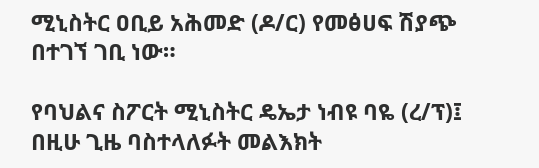ሚኒስትር ዐቢይ አሕመድ (ዶ/ር) የመፅሀፍ ሽያጭ በተገኘ ገቢ ነው።

የባህልና ስፖርት ሚኒስትር ዴኤታ ነብዩ ባዬ (ረ/ፕ)፤ በዚሁ ጊዜ ባስተላለፉት መልእክት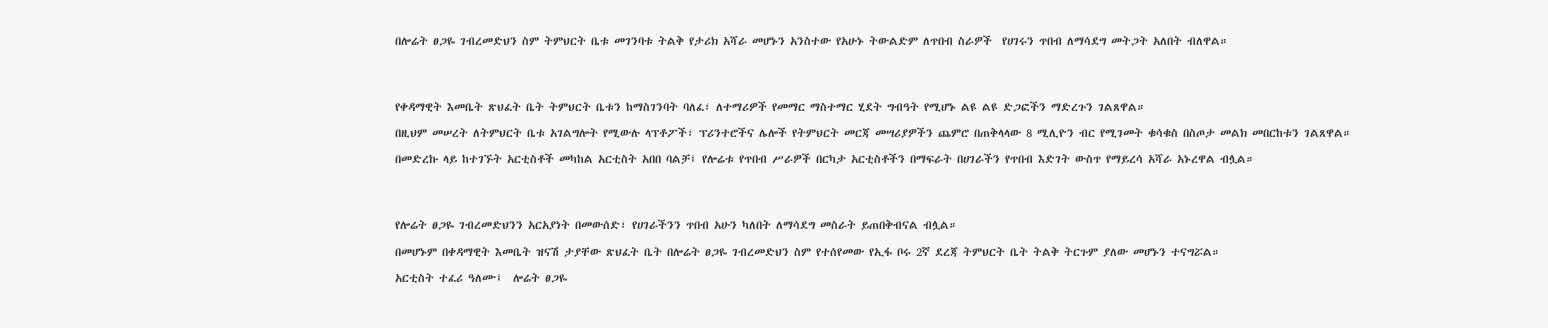በሎሬት ፀጋዬ ገብረመድህን ስም ትምህርት ቤቱ መገንባቱ ትልቅ የታሪክ አሻራ መሆኑን አንስተው የአሁኑ ትውልድም ለጥበብ ስራዎች  የሀገሩን ጥበብ ለማሳደግ መትጋት አለበት ብለዋል።




የቀዳማዊት እመቤት ጽህፈት ቤት ትምህርት ቤቱን ከማስገንባት ባለፈ፣ ለተማሪዎች የመማር ማስተማር ሂደት ግብዓት የሚሆኑ ልዩ ልዩ ድጋፎችን ማድረጉን ገልጸዋል።

በዚህም መሠረት ለትምህርት ቤቱ አገልግሎት የሚውሉ ላፕቶፖች፣ ፕሪንተሮችና ሌሎች የትምህርት መርጃ መሣሪያዎችን ጨምሮ በጠቅላላው 8 ሚሊዮን ብር የሚገመት ቁሳቁስ በስጦታ መልክ መበርከቱን ገልጸዋል።

በመድረኩ ላይ ከተገኙት አርቲስቶች መካከል አርቲስት አበበ ባልቻ፤ የሎሬቱ የጥበብ ሥራዎች በርካታ አርቲስቶችን በማፍራት በሀገራችን የጥበብ እድገት ውስጥ የማይረሳ አሻራ አኑረዋል ብሏል።




የሎሬት ፀጋዬ ገብረመድህንን አርአያነት በመውሰድ፣ የሀገራችንን ጥበብ አሁን ካለበት ለማሳደግ መስራት ይጠበቅብናል ብሏል።

በመሆኑም በቀዳማዊት እመቤት ዝናሽ ታያቸው ጽህፈት ቤት በሎሬት ፀጋዬ ገብረመድህን ስም የተሰየመው የኢፋ ቦሩ 2ኛ ደረጃ ትምህርት ቤት ትልቅ ትርጉም ያለው መሆኑን ተናግሯል።

አርቲስት ተፈሪ ዓለሙ፤  ሎሬት ፀጋዬ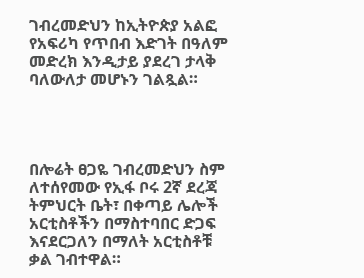ገብረመድህን ከኢትዮጵያ አልፎ የአፍሪካ የጥበብ እድገት በዓለም መድረክ እንዲታይ ያደረገ ታላቅ ባለውለታ መሆኑን ገልጿል።




በሎሬት ፀጋዬ ገብረመድህን ስም ለተሰየመው የኢፋ ቦሩ 2ኛ ደረጃ ትምህርት ቤት፣ በቀጣይ ሌሎች አርቲስቶችን በማስተባበር ድጋፍ እናደርጋለን በማለት አርቲስቶቹ ቃል ገብተዋል።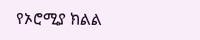የኦሮሚያ ክልል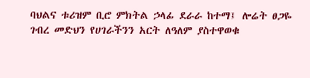ባህልና ቱሪዝም ቢሮ ምክትል ኃላፊ ደራራ ከተማ፤ ሎሬት ፀጋዬ ገብረ መድህን የሀገራችንን አርት ለዓለም ያስተዋወቁ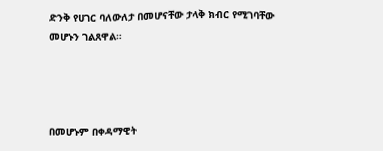ድንቅ የሀገር ባለውለታ በመሆናቸው ታላቅ ክብር የሚገባቸው መሆኑን ገልጸዋል።




በመሆኑም በቀዳማዊት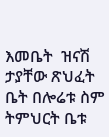እመቤት  ዝናሽ ታያቸው ጽህፈት ቤት በሎሬቱ ስም ትምህርት ቤቱ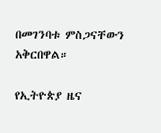በመገንባቱ ምስጋናቸውን አቅርበዋል።

የኢትዮጵያ ዜና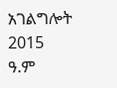አገልግሎት
2015
ዓ.ም